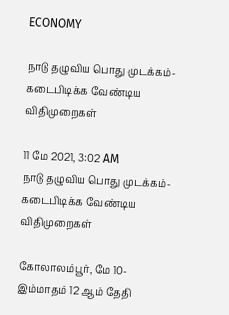ECONOMY

நாடு தழுவிய பொது முடக்கம்- கடைபிடிக்க வேண்டிய விதிமுறைகள்

11 மே 2021, 3:02 AM
நாடு தழுவிய பொது முடக்கம்- கடைபிடிக்க வேண்டிய விதிமுறைகள்

கோலாலம்பூர், மே 10-  இம்மாதம் 12 ஆம் தேதி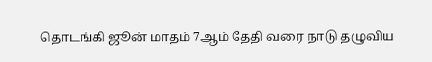தொடங்கி ஜூன் மாதம் 7ஆம் தேதி வரை நாடு தழுவிய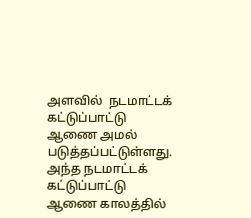அளவில்  நடமாட்டக் கட்டுப்பாட்டு ஆணை அமல் படுத்தப்பட்டுள்ளது. அந்த நடமாட்டக் கட்டுப்பாட்டு ஆணை காலத்தில்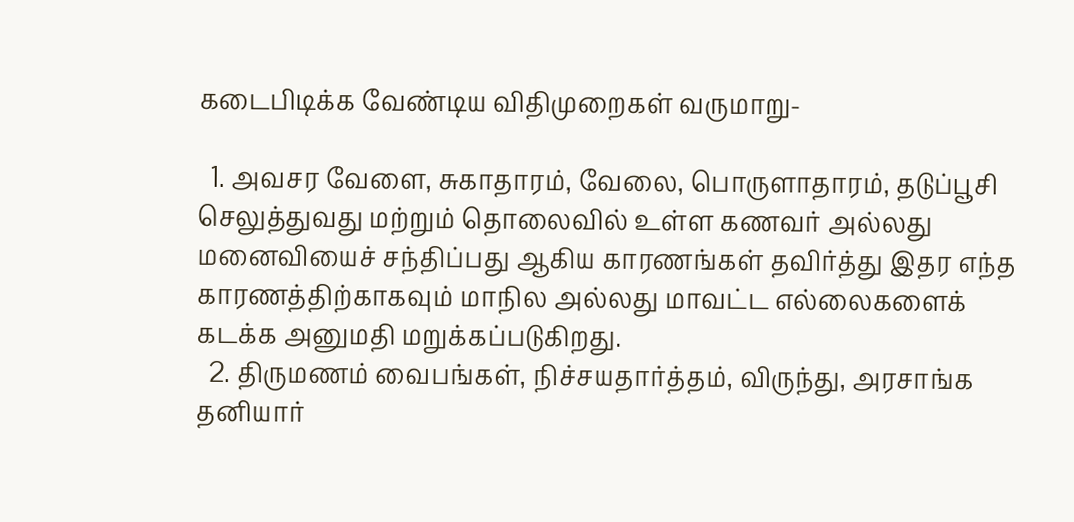கடைபிடிக்க வேண்டிய விதிமுறைகள் வருமாறு-

  1. அவசர வேளை, சுகாதாரம், வேலை, பொருளாதாரம், தடுப்பூசி செலுத்துவது மற்றும் தொலைவில் உள்ள கணவர் அல்லது மனைவியைச் சந்திப்பது ஆகிய காரணங்கள் தவிர்த்து இதர எந்த காரணத்திற்காகவும் மாநில அல்லது மாவட்ட எல்லைகளைக் கடக்க அனுமதி மறுக்கப்படுகிறது.
  2. திருமணம் வைபங்கள், நிச்சயதார்த்தம், விருந்து, அரசாங்க தனியார்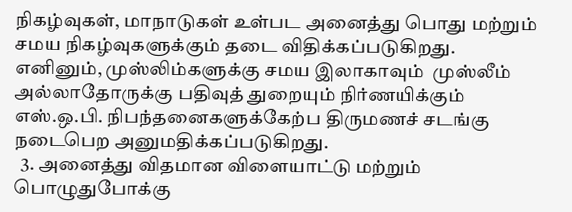நிகழ்வுகள், மாநாடுகள் உள்பட அனைத்து பொது மற்றும் சமய நிகழ்வுகளுக்கும் தடை விதிக்கப்படுகிறது. எனினும், முஸ்லிம்களுக்கு சமய இலாகாவும்  முஸ்லீம் அல்லாதோருக்கு பதிவுத் துறையும் நிர்ணயிக்கும் எஸ்.ஒ.பி. நிபந்தனைகளுக்கேற்ப திருமணச் சடங்கு நடைபெற அனுமதிக்கப்படுகிறது.
  3. அனைத்து விதமான விளையாட்டு மற்றும் பொழுதுபோக்கு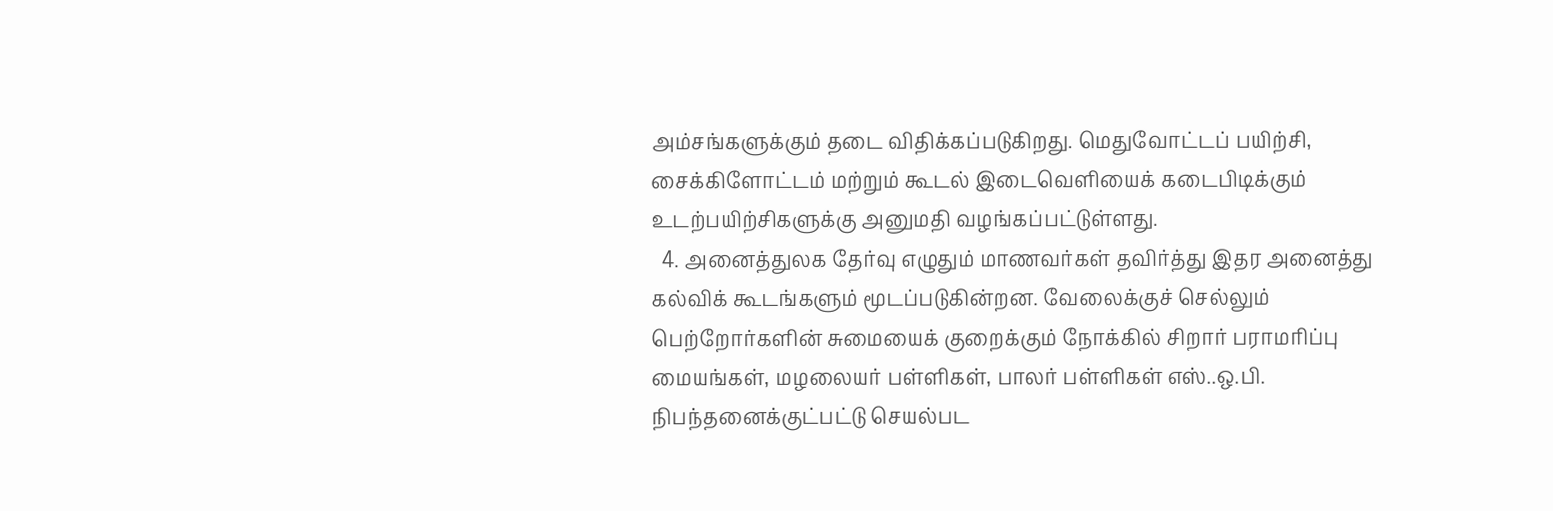அம்சங்களுக்கும் தடை விதிக்கப்படுகிறது. மெதுவோட்டப் பயிற்சி, சைக்கிளோட்டம் மற்றும் கூடல் இடைவெளியைக் கடைபிடிக்கும் உடற்பயிற்சிகளுக்கு அனுமதி வழங்கப்பட்டுள்ளது.
  4. அனைத்துலக தேர்வு எழுதும் மாணவர்கள் தவிர்த்து இதர அனைத்து கல்விக் கூடங்களும் மூடப்படுகின்றன. வேலைக்குச் செல்லும் பெற்றோர்களின் சுமையைக் குறைக்கும் நோக்கில் சிறார் பராமரிப்பு மையங்கள், மழலையர் பள்ளிகள், பாலர் பள்ளிகள் எஸ்..ஒ.பி. நிபந்தனைக்குட்பட்டு செயல்பட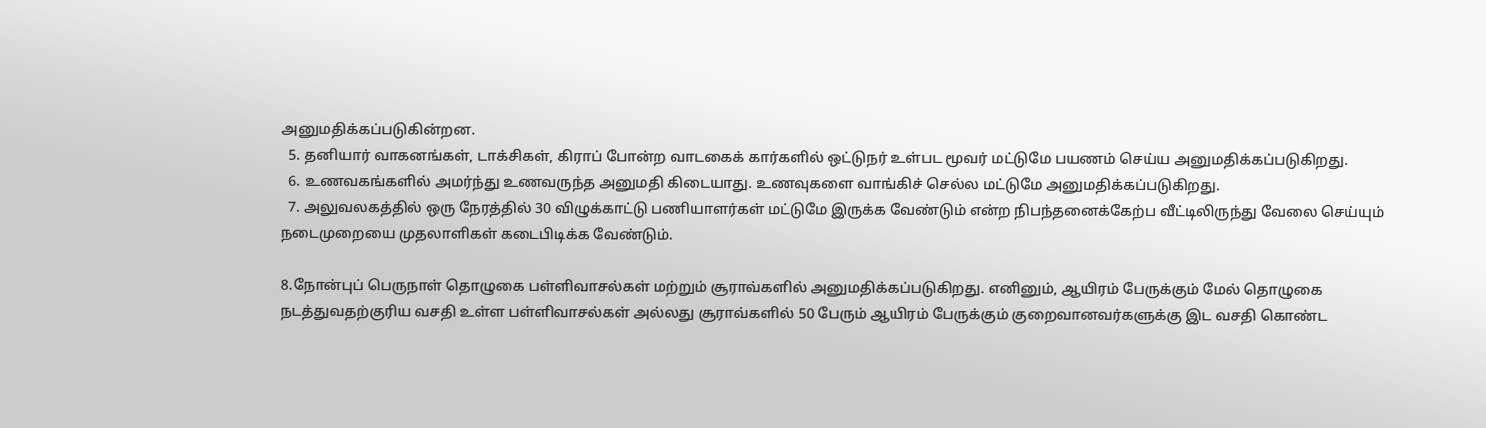அனுமதிக்கப்படுகின்றன.
  5. தனியார் வாகனங்கள், டாக்சிகள், கிராப் போன்ற வாடகைக் கார்களில் ஒட்டுநர் உள்பட மூவர் மட்டுமே பயணம் செய்ய அனுமதிக்கப்படுகிறது.
  6. உணவகங்களில் அமர்ந்து உணவருந்த அனுமதி கிடையாது. உணவுகளை வாங்கிச் செல்ல மட்டுமே அனுமதிக்கப்படுகிறது.
  7. அலுவலகத்தில் ஒரு நேரத்தில் 30 விழுக்காட்டு பணியாளர்கள் மட்டுமே இருக்க வேண்டும் என்ற நிபந்தனைக்கேற்ப வீட்டிலிருந்து வேலை செய்யும் நடைமுறையை முதலாளிகள் கடைபிடிக்க வேண்டும்.

8.நோன்புப் பெருநாள் தொழுகை பள்ளிவாசல்கள் மற்றும் சூராவ்களில் அனுமதிக்கப்படுகிறது. எனினும், ஆயிரம் பேருக்கும் மேல் தொழுகை நடத்துவதற்குரிய வசதி உள்ள பள்ளிவாசல்கள் அல்லது சூராவ்களில் 50 பேரும் ஆயிரம் பேருக்கும் குறைவானவர்களுக்கு இட வசதி கொண்ட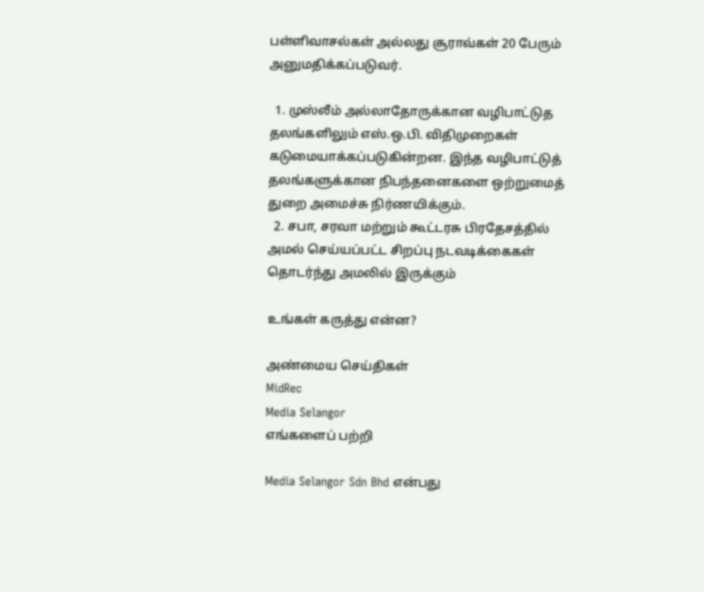பள்ளிவாசல்கள் அல்லது சூராவ்கள் 20 பேரும் அனுமதிக்கப்படுவர்.

  1. முஸ்லீம் அல்லாதோருக்கான வழிபாட்டுத தலங்களிலும் எஸ்.ஒ.பி. விதிமுறைகள் கடுமையாக்கப்படுகின்றன. இந்த வழிபாட்டுத் தலங்களுக்கான நிபந்தனைகளை ஒற்றுமைத் துறை அமைச்சு நிர்ணயிக்கும்.
  2. சபா, சரவா மற்றும் கூட்டரசு பிரதேசத்தில் அமல் செய்யப்பட்ட சிறப்பு நடவடிக்கைகள் தொடர்ந்து அமலில் இருக்கும்

உங்கள் கருத்து என்ன?

அண்மைய செய்திகள்
MidRec
Media Selangor
எங்களைப் பற்றி

Media Selangor Sdn Bhd என்பது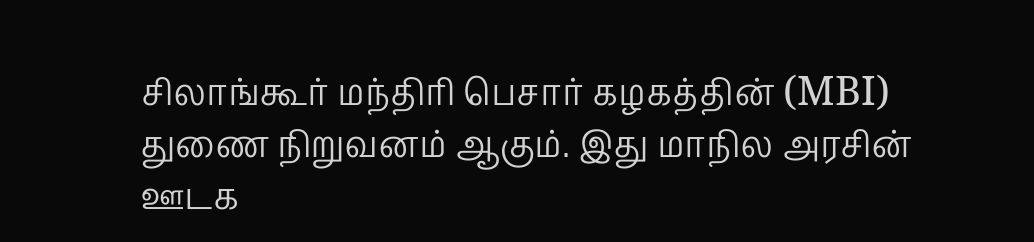சிலாங்கூர் மந்திரி பெசார் கழகத்தின் (MBI) துணை நிறுவனம் ஆகும். இது மாநில அரசின் ஊடக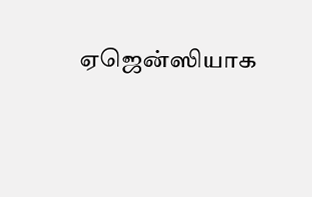ஏஜென்ஸியாக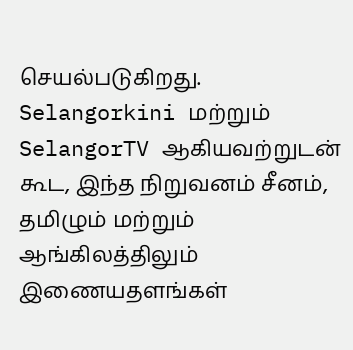செயல்படுகிறது. Selangorkini மற்றும் SelangorTV ஆகியவற்றுடன் கூட, இந்த நிறுவனம் சீனம், தமிழும் மற்றும் ஆங்கிலத்திலும் இணையதளங்கள்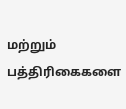மற்றும் பத்திரிகைகளை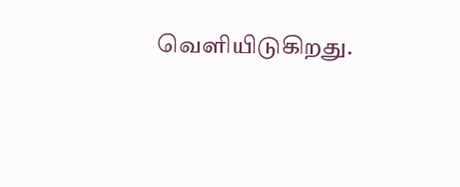வெளியிடுகிறது.